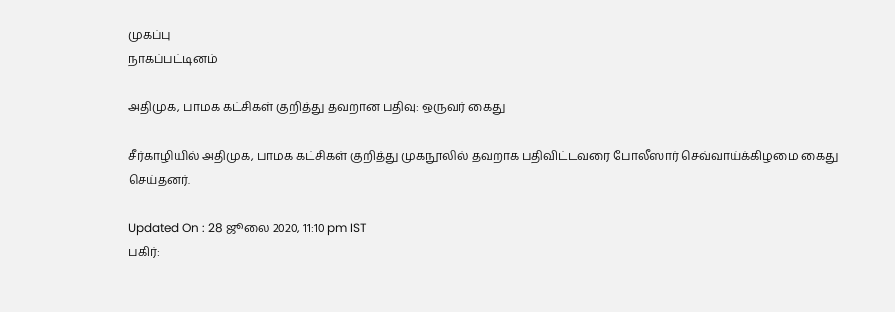முகப்பு
நாகப்பட்டினம்

அதிமுக, பாமக கட்சிகள் குறித்து தவறான பதிவு: ஒருவர் கைது

சீர்காழியில் அதிமுக, பாமக கட்சிகள் குறித்து முகநூலில் தவறாக பதிவிட்டவரை போலீஸார் செவ்வாய்க்கிழமை கைது செய்தனர்.

Updated On : 28 ஜூலை 2020, 11:10 pm IST
பகிர்: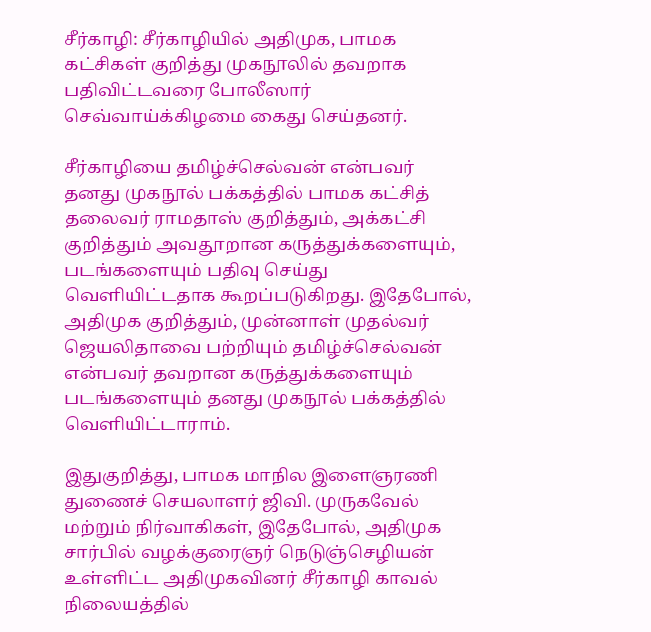சீர்காழி: சீர்காழியில் அதிமுக, பாமக கட்சிகள் குறித்து முகநூலில் தவறாக பதிவிட்டவரை போலீஸார் செவ்வாய்க்கிழமை கைது செய்தனர்.

சீர்காழியை தமிழ்ச்செல்வன் என்பவர் தனது முகநூல் பக்கத்தில் பாமக கட்சித் தலைவர் ராமதாஸ் குறித்தும், அக்கட்சி குறித்தும் அவதூறான கருத்துக்களையும், படங்களையும் பதிவு செய்து வெளியிட்டதாக கூறப்படுகிறது. இதேபோல், அதிமுக குறித்தும், முன்னாள் முதல்வர் ஜெயலிதாவை பற்றியும் தமிழ்ச்செல்வன் என்பவர் தவறான கருத்துக்களையும் படங்களையும் தனது முகநூல் பக்கத்தில் வெளியிட்டாராம்.

இதுகுறித்து, பாமக மாநில இளைஞரணி துணைச் செயலாளர் ஜிவி. முருகவேல் மற்றும் நிர்வாகிகள், இதேபோல், அதிமுக சார்பில் வழக்குரைஞர் நெடுஞ்செழியன் உள்ளிட்ட அதிமுகவினர் சீர்காழி காவல் நிலையத்தில்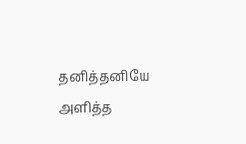தனித்தனியே அளித்த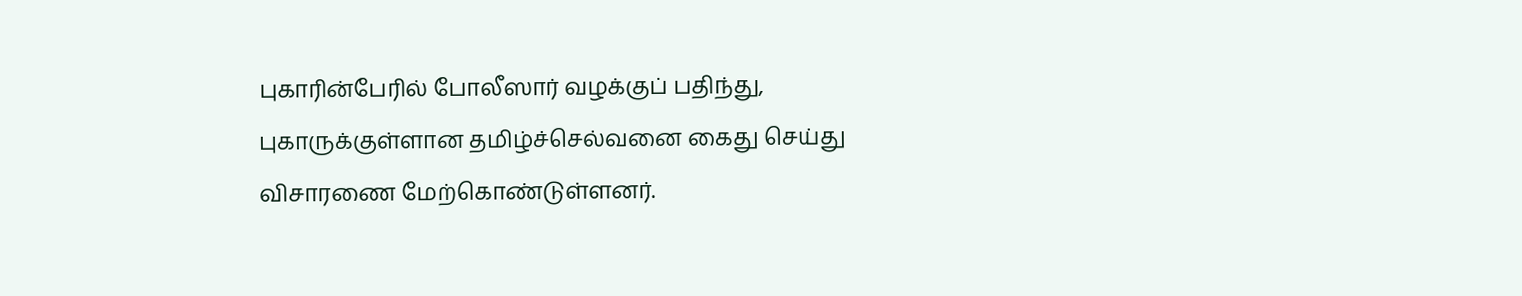புகாரின்பேரில் போலீஸார் வழக்குப் பதிந்து, புகாருக்குள்ளான தமிழ்ச்செல்வனை கைது செய்து விசாரணை மேற்கொண்டுள்ளனர்.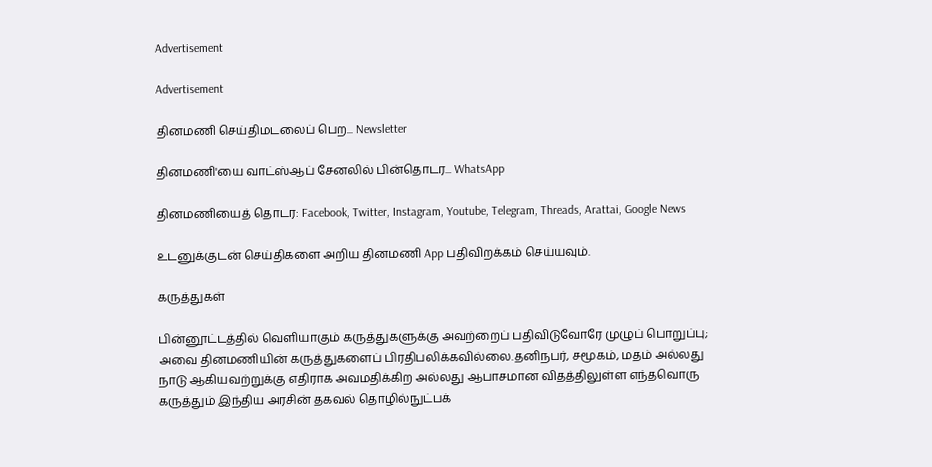Advertisement

Advertisement

தினமணி செய்திமடலைப் பெற... Newsletter

தினமணி'யை வாட்ஸ்ஆப் சேனலில் பின்தொடர... WhatsApp

தினமணியைத் தொடர: Facebook, Twitter, Instagram, Youtube, Telegram, Threads, Arattai, Google News

உடனுக்குடன் செய்திகளை அறிய தினமணி App பதிவிறக்கம் செய்யவும்.

கருத்துகள்

பின்னூட்டத்தில் வெளியாகும் கருத்துகளுக்கு அவற்றைப் பதிவிடுவோரே முழுப் பொறுப்பு; அவை தினமணியின் கருத்துகளைப் பிரதிபலிக்கவில்லை.தனிநபர், சமூகம், மதம் அல்லது நாடு ஆகியவற்றுக்கு எதிராக அவமதிக்கிற அல்லது ஆபாசமான விதத்திலுள்ள எந்தவொரு கருத்தும் இந்திய அரசின் தகவல் தொழில்நுட்பக்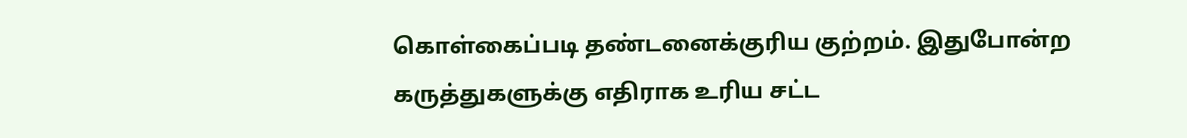கொள்கைப்படி தண்டனைக்குரிய குற்றம். இதுபோன்ற கருத்துகளுக்கு எதிராக உரிய சட்ட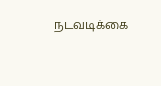நடவடிக்கை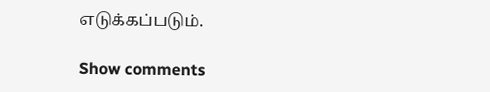எடுக்கப்படும்.

Show comments